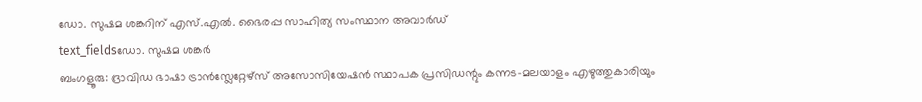ഡോ. സുഷമ ശങ്കറിന് എസ്.എൽ. ഭൈരപ്പ സാഹിത്യ സംസ്ഥാന അവാർഡ്
text_fieldsഡോ. സുഷമ ശങ്കർ
ബംഗളൂരു: ദ്രാവിഡ ഭാഷാ ട്രാൻസ്ലേറ്റേഴ്സ് അസോസിയേഷൻ സ്ഥാപക പ്രസിഡന്റും കന്നട-മലയാളം എഴുത്തുകാരിയും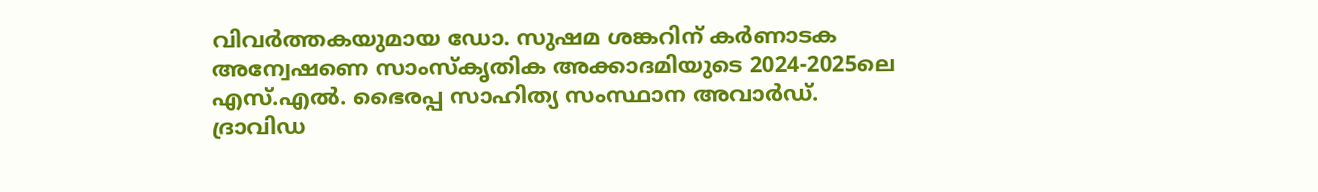വിവർത്തകയുമായ ഡോ. സുഷമ ശങ്കറിന് കർണാടക അന്വേഷണെ സാംസ്കൃതിക അക്കാദമിയുടെ 2024-2025ലെ എസ്.എൽ. ഭൈരപ്പ സാഹിത്യ സംസ്ഥാന അവാർഡ്.
ദ്രാവിഡ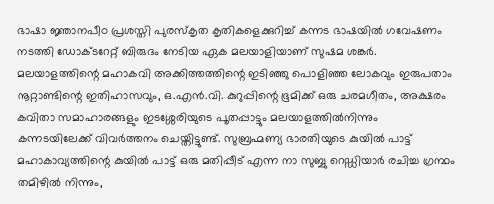ഭാഷാ ജ്ഞാനപീഠ പ്രശസ്തി പുരസ്കൃത കൃതികളെക്കുറിച്ച് കന്നട ഭാഷയിൽ ഗവേഷണം നടത്തി ഡോക്ടറേറ്റ് ബിരുദം നേടിയ ഏക മലയാളിയാണ് സുഷമ ശങ്കർ.
മലയാളത്തിന്റെ മഹാകവി അക്കിത്തത്തിന്റെ ഇടിഞ്ഞു പൊളിഞ്ഞ ലോകവും ഇരുപതാം നൂറ്റാണ്ടിന്റെ ഇതിഹാസവും, ഒ.എൻ.വി. കുറുപ്പിന്റെ ഭൂമിക്ക് ഒരു ചരമഗീതം, അക്ഷരം കവിതാ സമാഹാരങ്ങളും ഇടശ്ശേരിയുടെ പൂതപ്പാട്ടും മലയാളത്തിൽനിന്നും കന്നടയിലേക്ക് വിവർത്തനം ചെയ്തിട്ടുണ്ട്. സുബ്രഹ്മണ്യ ഭാരതിയുടെ കുയിൽ പാട്ട് മഹാകാവ്യത്തിന്റെ കുയിൽ പാട്ട് ഒരു മതിപ്പീട് എന്ന നാ സുബ്ബു റെഡ്ഡിയാർ രചിച്ച ഗ്രന്ഥം തമിഴിൽ നിന്നും,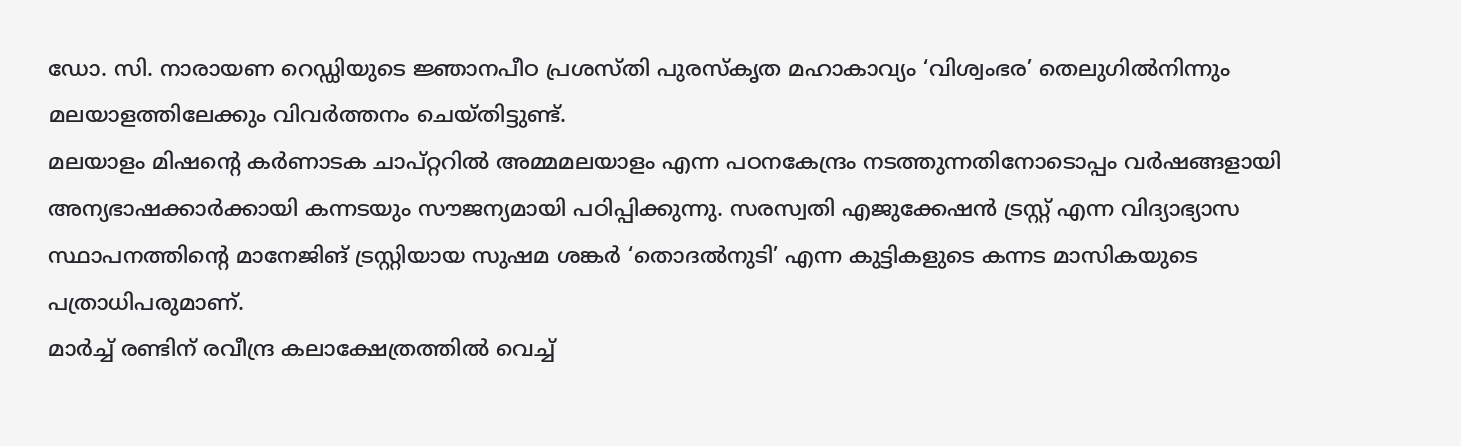ഡോ. സി. നാരായണ റെഡ്ഡിയുടെ ജ്ഞാനപീഠ പ്രശസ്തി പുരസ്കൃത മഹാകാവ്യം ‘വിശ്വംഭര’ തെലുഗിൽനിന്നും മലയാളത്തിലേക്കും വിവർത്തനം ചെയ്തിട്ടുണ്ട്.
മലയാളം മിഷന്റെ കർണാടക ചാപ്റ്ററിൽ അമ്മമലയാളം എന്ന പഠനകേന്ദ്രം നടത്തുന്നതിനോടൊപ്പം വർഷങ്ങളായി അന്യഭാഷക്കാർക്കായി കന്നടയും സൗജന്യമായി പഠിപ്പിക്കുന്നു. സരസ്വതി എജുക്കേഷൻ ട്രസ്റ്റ് എന്ന വിദ്യാഭ്യാസ സ്ഥാപനത്തിന്റെ മാനേജിങ് ട്രസ്റ്റിയായ സുഷമ ശങ്കർ ‘തൊദൽനുടി’ എന്ന കുട്ടികളുടെ കന്നട മാസികയുടെ പത്രാധിപരുമാണ്.
മാർച്ച് രണ്ടിന് രവീന്ദ്ര കലാക്ഷേത്രത്തിൽ വെച്ച്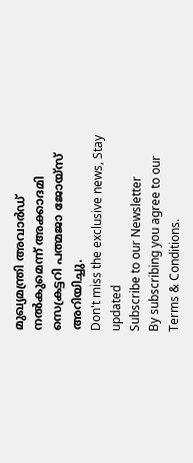മുഖ്യമന്ത്രി അവാർഡ് നൽകുമെന്ന് അക്കാദമി സെക്രട്ടറി പത്മജാ ജോയ്സ് അറിയിച്ചു.
Don't miss the exclusive news, Stay updated
Subscribe to our Newsletter
By subscribing you agree to our Terms & Conditions.